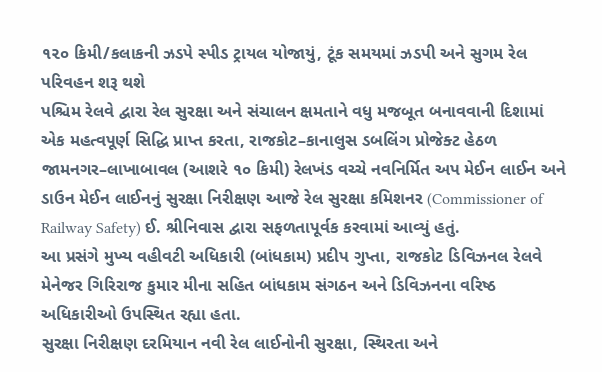૧૨૦ કિમી/કલાકની ઝડપે સ્પીડ ટ્રાયલ યોજાયું, ટૂંક સમયમાં ઝડપી અને સુગમ રેલ પરિવહન શરૂ થશે
પશ્ચિમ રેલવે દ્વારા રેલ સુરક્ષા અને સંચાલન ક્ષમતાને વધુ મજબૂત બનાવવાની દિશામાં એક મહત્વપૂર્ણ સિદ્ધિ પ્રાપ્ત કરતા, રાજકોટ–કાનાલુસ ડબલિંગ પ્રોજેક્ટ હેઠળ જામનગર–લાખાબાવલ (આશરે ૧૦ કિમી) રેલખંડ વચ્ચે નવનિર્મિત અપ મેઈન લાઈન અને ડાઉન મેઈન લાઈનનું સુરક્ષા નિરીક્ષણ આજે રેલ સુરક્ષા કમિશનર (Commissioner of Railway Safety) ઈ. શ્રીનિવાસ દ્વારા સફળતાપૂર્વક કરવામાં આવ્યું હતું.
આ પ્રસંગે મુખ્ય વહીવટી અધિકારી (બાંધકામ) પ્રદીપ ગુપ્તા, રાજકોટ ડિવિઝનલ રેલવે મેનેજર ગિરિરાજ કુમાર મીના સહિત બાંધકામ સંગઠન અને ડિવિઝનના વરિષ્ઠ અધિકારીઓ ઉપસ્થિત રહ્યા હતા.
સુરક્ષા નિરીક્ષણ દરમિયાન નવી રેલ લાઈનોની સુરક્ષા, સ્થિરતા અને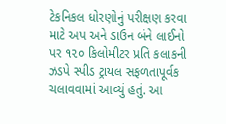ટેકનિકલ ધોરણોનું પરીક્ષણ કરવા માટે અપ અને ડાઉન બંને લાઈનો પર ૧૨૦ કિલોમીટર પ્રતિ કલાકની ઝડપે સ્પીડ ટ્રાયલ સફળતાપૂર્વક ચલાવવામાં આવ્યું હતું. આ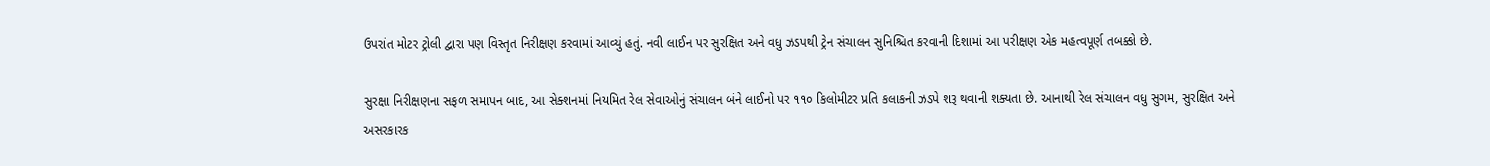ઉપરાંત મોટર ટ્રોલી દ્વારા પણ વિસ્તૃત નિરીક્ષણ કરવામાં આવ્યું હતું. નવી લાઈન પર સુરક્ષિત અને વધુ ઝડપથી ટ્રેન સંચાલન સુનિશ્ચિત કરવાની દિશામાં આ પરીક્ષણ એક મહત્વપૂર્ણ તબક્કો છે.

સુરક્ષા નિરીક્ષણના સફળ સમાપન બાદ, આ સેક્શનમાં નિયમિત રેલ સેવાઓનું સંચાલન બંને લાઈનો પર ૧૧૦ કિલોમીટર પ્રતિ કલાકની ઝડપે શરૂ થવાની શક્યતા છે. આનાથી રેલ સંચાલન વધુ સુગમ, સુરક્ષિત અને અસરકારક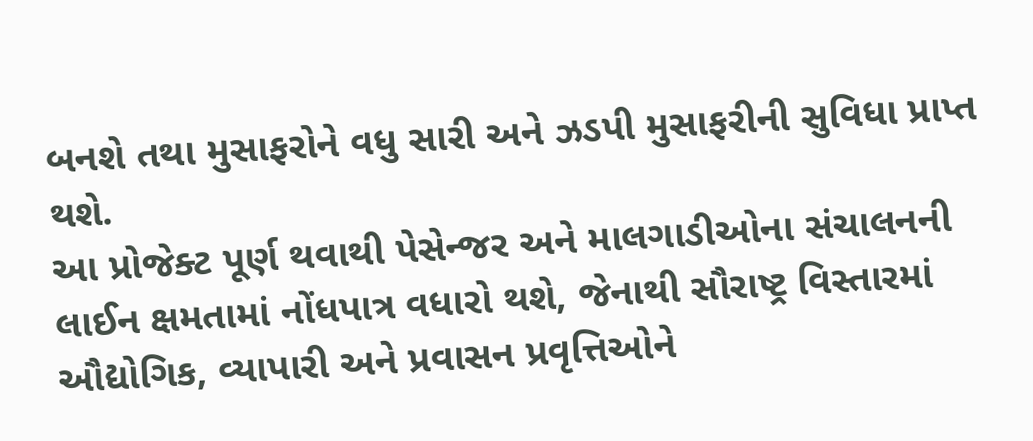બનશે તથા મુસાફરોને વધુ સારી અને ઝડપી મુસાફરીની સુવિધા પ્રાપ્ત થશે.
આ પ્રોજેક્ટ પૂર્ણ થવાથી પેસેન્જર અને માલગાડીઓના સંચાલનની લાઈન ક્ષમતામાં નોંધપાત્ર વધારો થશે, જેનાથી સૌરાષ્ટ્ર વિસ્તારમાં ઔદ્યોગિક, વ્યાપારી અને પ્રવાસન પ્રવૃત્તિઓને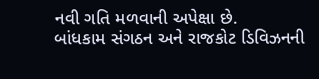નવી ગતિ મળવાની અપેક્ષા છે.
બાંધકામ સંગઠન અને રાજકોટ ડિવિઝનની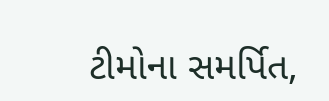ટીમોના સમર્પિત,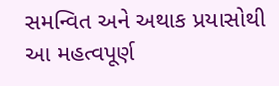સમન્વિત અને અથાક પ્રયાસોથી આ મહત્વપૂર્ણ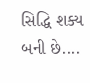સિદ્ધિ શક્ય બની છે....